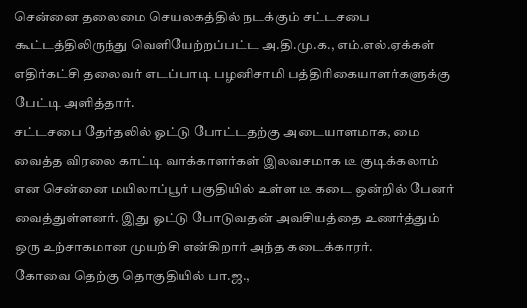சென்னை தலைமை செயலகத்தில் நடக்கும் சட்டசபை கூட்டத்திலிருந்து வெளியேற்றப்பட்ட அ.தி.மு.க., எம்.எல்.ஏக்கள் எதிர்கட்சி தலைவர் எடப்பாடி பழனிசாமி பத்திரிகையாளர்களுக்கு பேட்டி அளித்தார்.
சட்டசபை தேர்தலில் ஓட்டு போட்டதற்கு அடையாளமாக, மை வைத்த விரலை காட்டி வாக்காளர்கள் இலவசமாக டீ குடிக்கலாம் என சென்னை மயிலாப்பூர் பகுதியில் உள்ள டீ கடை ஒன்றில் பேனர் வைத்துள்ளனர். இது ஓட்டு போடுவதன் அவசியத்தை உணர்த்தும் ஒரு உற்சாகமான முயற்சி என்கிறார் அந்த கடைக்காரர்.
கோவை தெற்கு தொகுதியில் பா.ஜ.,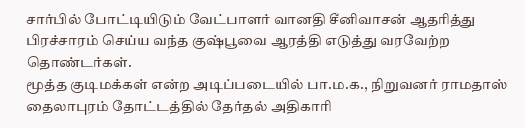சார்பில் போட்டியிடும் வேட்பாளர் வானதி சீனிவாசன் ஆதரித்து பிரச்சாரம் செய்ய வந்த குஷ்பூவை ஆரத்தி எடுத்து வரவேற்ற தொண்டர்கள்.
மூத்த குடிமக்கள் என்ற அடிப்படையில் பா.ம.க., நிறுவனர் ராமதாஸ் தைலாபுரம் தோட்டத்தில் தேர்தல் அதிகாரி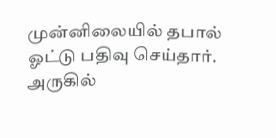முன்னிலையில் தபால் ஓட்டு பதிவு செய்தார். அருகில்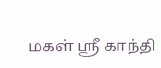மகள் ஸ்ரீ காந்தி